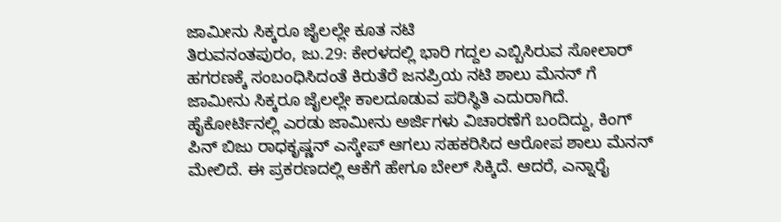ಜಾಮೀನು ಸಿಕ್ಕರೂ ಜೈಲಲ್ಲೇ ಕೂತ ನಟಿ
ತಿರುವನಂತಪುರಂ, ಜು.29: ಕೇರಳದಲ್ಲಿ ಭಾರಿ ಗದ್ದಲ ಎಬ್ಬಿಸಿರುವ ಸೋಲಾರ್ ಹಗರಣಕ್ಕೆ ಸಂಬಂಧಿಸಿದಂತೆ ಕಿರುತೆರೆ ಜನಪ್ರಿಯ ನಟಿ ಶಾಲು ಮೆನನ್ ಗೆ ಜಾಮೀನು ಸಿಕ್ಕರೂ ಜೈಲಲ್ಲೇ ಕಾಲದೂಡುವ ಪರಿಸ್ಥಿತಿ ಎದುರಾಗಿದೆ.
ಹೈಕೋರ್ಟಿನಲ್ಲಿ ಎರಡು ಜಾಮೀನು ಅರ್ಜಿಗಳು ವಿಚಾರಣೆಗೆ ಬಂದಿದ್ದು, ಕಿಂಗ್ ಪಿನ್ ಬಿಜು ರಾಧಕೃಷ್ಣನ್ ಎಸ್ಕೇಪ್ ಆಗಲು ಸಹಕರಿಸಿದ ಆರೋಪ ಶಾಲು ಮೆನನ್ ಮೇಲಿದೆ. ಈ ಪ್ರಕರಣದಲ್ಲಿ ಆಕೆಗೆ ಹೇಗೂ ಬೇಲ್ ಸಿಕ್ಕಿದೆ. ಆದರೆ, ಎನ್ನಾರೈ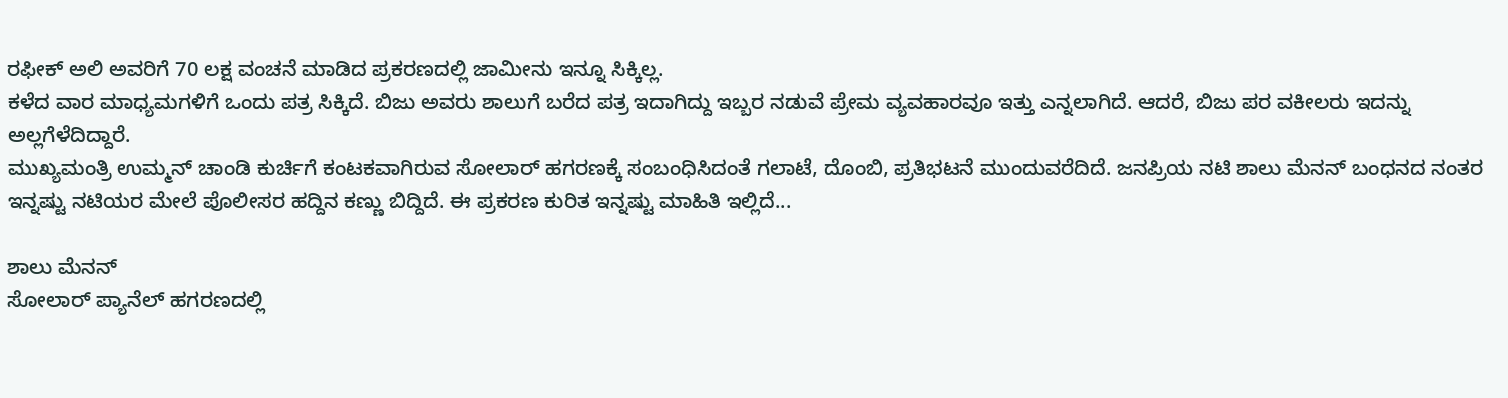ರಫೀಕ್ ಅಲಿ ಅವರಿಗೆ 70 ಲಕ್ಷ ವಂಚನೆ ಮಾಡಿದ ಪ್ರಕರಣದಲ್ಲಿ ಜಾಮೀನು ಇನ್ನೂ ಸಿಕ್ಕಿಲ್ಲ.
ಕಳೆದ ವಾರ ಮಾಧ್ಯಮಗಳಿಗೆ ಒಂದು ಪತ್ರ ಸಿಕ್ಕಿದೆ. ಬಿಜು ಅವರು ಶಾಲುಗೆ ಬರೆದ ಪತ್ರ ಇದಾಗಿದ್ದು ಇಬ್ಬರ ನಡುವೆ ಪ್ರೇಮ ವ್ಯವಹಾರವೂ ಇತ್ತು ಎನ್ನಲಾಗಿದೆ. ಆದರೆ, ಬಿಜು ಪರ ವಕೀಲರು ಇದನ್ನು ಅಲ್ಲಗೆಳೆದಿದ್ದಾರೆ.
ಮುಖ್ಯಮಂತ್ರಿ ಉಮ್ಮನ್ ಚಾಂಡಿ ಕುರ್ಚಿಗೆ ಕಂಟಕವಾಗಿರುವ ಸೋಲಾರ್ ಹಗರಣಕ್ಕೆ ಸಂಬಂಧಿಸಿದಂತೆ ಗಲಾಟೆ, ದೊಂಬಿ, ಪ್ರತಿಭಟನೆ ಮುಂದುವರೆದಿದೆ. ಜನಪ್ರಿಯ ನಟಿ ಶಾಲು ಮೆನನ್ ಬಂಧನದ ನಂತರ ಇನ್ನಷ್ಟು ನಟಿಯರ ಮೇಲೆ ಪೊಲೀಸರ ಹದ್ದಿನ ಕಣ್ಣು ಬಿದ್ದಿದೆ. ಈ ಪ್ರಕರಣ ಕುರಿತ ಇನ್ನಷ್ಟು ಮಾಹಿತಿ ಇಲ್ಲಿದೆ...

ಶಾಲು ಮೆನನ್
ಸೋಲಾರ್ ಪ್ಯಾನೆಲ್ ಹಗರಣದಲ್ಲಿ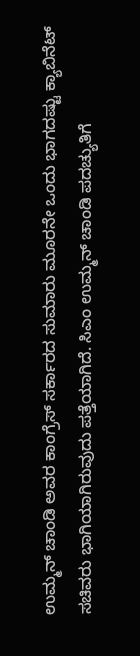ಉಮ್ಮನ್ ಚಾಂಡಿ ಅವರ ಕಾಂಗ್ರೆಸ್ ಸರ್ಕಾರದ ಸುಮಾರು ಮೂರನೇ ಒಂದು ಭಾಗದಷ್ಟು ಕ್ಯಾಬಿನೆಟ್ ಸಚಿವರು ಭಾಗಿಯಾಗಿರುವುದು ಪತ್ತೆಯಾಗಿದೆ. ಸಿಎಂ ಉಮ್ಮನ್ ಚಾಂಡಿ ಪದಚ್ಯುತಿಗೆ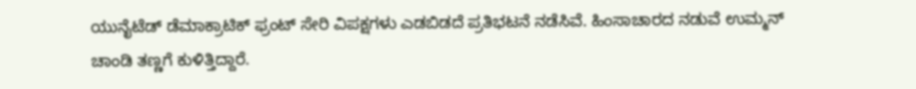ಯುನೈಟೆಡ್ ಡೆಮಾಕ್ರಾಟಿಕ್ ಫ್ರಂಟ್ ಸೇರಿ ವಿಪಕ್ಷಗಳು ಎಡಬಿಡದೆ ಪ್ರತಿಭಟನೆ ನಡೆಸಿವೆ. ಹಿಂಸಾಚಾರದ ನಡುವೆ ಉಮ್ಮನ್ ಚಾಂಡಿ ತಣ್ಣಗೆ ಕುಳಿತ್ತಿದ್ದಾರೆ.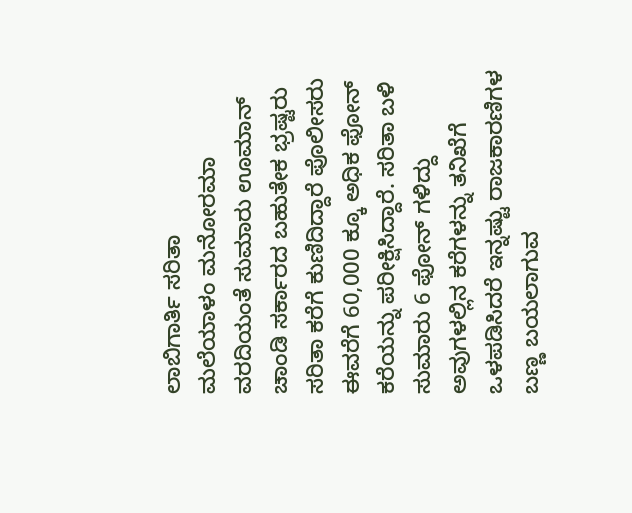ಲಾಬಿಗಾರ್ತಿ ಸರಿತಾ
ಮಲೆಯಾಳಂ ಮನೋರಮಾ ವರದಿಯಂತೆ ಸುಮಾರು ಊಮಾನ್ ಚಾಂಡಿ ಸರ್ಕಾರದ ಬಹುತೇಕ ಭ್ರಷ್ಟರು ಸರಿತಾ ಕರೆಗೆ ಕುಣಿದಿದ್ದಾರೆ ಪೊಲೀಸರು ಈವರೆಗೆ 60,000 ಕ್ಕೂ ಅಧಿಕ ಫೋನ್ ಕರೆಯನ್ನು ಪರೀಕ್ಷಿಸಿದ್ದಾರೆ. ಸರಿತಾ ಬಳಿ ಸುಮಾರು 6 ಫೋನ್ ಗಳಿದ್ದು ಅವುಗಳಲ್ಲಿನ ಕರೆಗಳನ್ನು ತನಿಖೆಗೆ ಒಳಪಡಿಸಿದರೆ ಇನ್ನಷ್ಟು ರಾಜಕಾರಣಿಗಳ ಬಣ್ಣ ಬಯಲಾಗುವ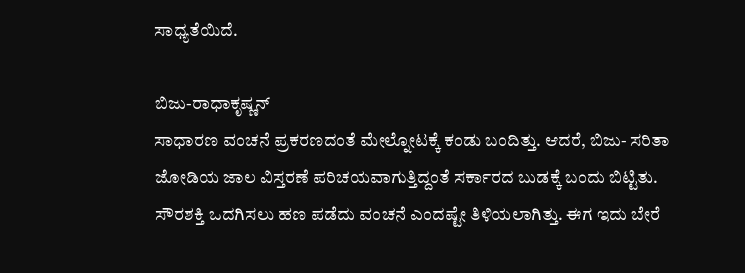ಸಾಧ್ಯತೆಯಿದೆ.

ಬಿಜು-ರಾಧಾಕೃಷ್ಣನ್
ಸಾಧಾರಣ ವಂಚನೆ ಪ್ರಕರಣದಂತೆ ಮೇಲ್ನೋಟಕ್ಕೆ ಕಂಡು ಬಂದಿತ್ತು. ಆದರೆ, ಬಿಜು- ಸರಿತಾ ಜೋಡಿಯ ಜಾಲ ವಿಸ್ತರಣೆ ಪರಿಚಯವಾಗುತ್ತಿದ್ದಂತೆ ಸರ್ಕಾರದ ಬುಡಕ್ಕೆ ಬಂದು ಬಿಟ್ಟಿತು.
ಸೌರಶಕ್ತಿ ಒದಗಿಸಲು ಹಣ ಪಡೆದು ವಂಚನೆ ಎಂದಷ್ಟೇ ತಿಳಿಯಲಾಗಿತ್ತು. ಈಗ ಇದು ಬೇರೆ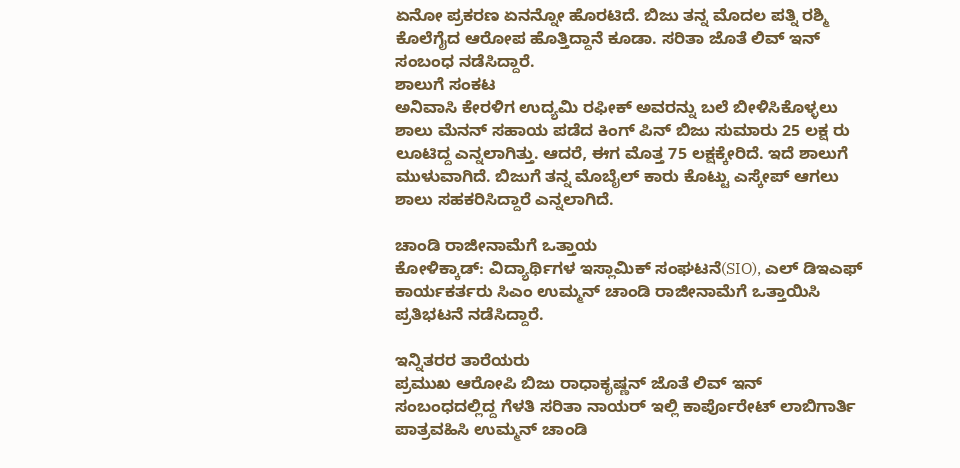ಏನೋ ಪ್ರಕರಣ ಏನನ್ನೋ ಹೊರಟಿದೆ. ಬಿಜು ತನ್ನ ಮೊದಲ ಪತ್ನಿ ರಶ್ಮಿ ಕೊಲೆಗೈದ ಆರೋಪ ಹೊತ್ತಿದ್ದಾನೆ ಕೂಡಾ. ಸರಿತಾ ಜೊತೆ ಲಿವ್ ಇನ್ ಸಂಬಂಧ ನಡೆಸಿದ್ದಾರೆ.
ಶಾಲುಗೆ ಸಂಕಟ
ಅನಿವಾಸಿ ಕೇರಳಿಗ ಉದ್ಯಮಿ ರಫೀಕ್ ಅವರನ್ನು ಬಲೆ ಬೀಳಿಸಿಕೊಳ್ಳಲು ಶಾಲು ಮೆನನ್ ಸಹಾಯ ಪಡೆದ ಕಿಂಗ್ ಪಿನ್ ಬಿಜು ಸುಮಾರು 25 ಲಕ್ಷ ರು ಲೂಟಿದ್ದ ಎನ್ನಲಾಗಿತ್ತು. ಆದರೆ, ಈಗ ಮೊತ್ತ 75 ಲಕ್ಷಕ್ಕೇರಿದೆ. ಇದೆ ಶಾಲುಗೆ ಮುಳುವಾಗಿದೆ. ಬಿಜುಗೆ ತನ್ನ ಮೊಬೈಲ್ ಕಾರು ಕೊಟ್ಟು ಎಸ್ಕೇಪ್ ಆಗಲು ಶಾಲು ಸಹಕರಿಸಿದ್ದಾರೆ ಎನ್ನಲಾಗಿದೆ.

ಚಾಂಡಿ ರಾಜೀನಾಮೆಗೆ ಒತ್ತಾಯ
ಕೋಳಿಕ್ಕಾಡ್: ವಿದ್ಯಾರ್ಥಿಗಳ ಇಸ್ಲಾಮಿಕ್ ಸಂಘಟನೆ(SIO), ಎಲ್ ಡಿಇಎಫ್ ಕಾರ್ಯಕರ್ತರು ಸಿಎಂ ಉಮ್ಮನ್ ಚಾಂಡಿ ರಾಜೀನಾಮೆಗೆ ಒತ್ತಾಯಿಸಿ ಪ್ರತಿಭಟನೆ ನಡೆಸಿದ್ದಾರೆ.

ಇನ್ನಿತರರ ತಾರೆಯರು
ಪ್ರಮುಖ ಆರೋಪಿ ಬಿಜು ರಾಧಾಕೃಷ್ಣನ್ ಜೊತೆ ಲಿವ್ ಇನ್ ಸಂಬಂಧದಲ್ಲಿದ್ದ ಗೆಳತಿ ಸರಿತಾ ನಾಯರ್ ಇಲ್ಲಿ ಕಾರ್ಪೊರೇಟ್ ಲಾಬಿಗಾರ್ತಿ ಪಾತ್ರವಹಿಸಿ ಉಮ್ಮನ್ ಚಾಂಡಿ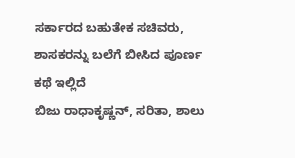ಸರ್ಕಾರದ ಬಹುತೇಕ ಸಚಿವರು, ಶಾಸಕರನ್ನು ಬಲೆಗೆ ಬೀಸಿದ ಪೂರ್ಣ ಕಥೆ ಇಲ್ಲಿದೆ
ಬಿಜು ರಾಧಾಕೃಷ್ಣನ್, ಸರಿತಾ, ಶಾಲು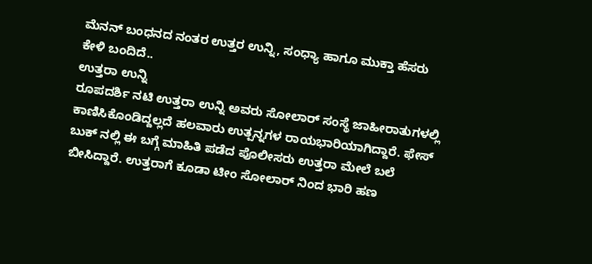ಮೆನನ್ ಬಂಧನದ ನಂತರ ಉತ್ತರ ಉನ್ನಿ, ಸಂಧ್ಯಾ ಹಾಗೂ ಮುಕ್ತಾ ಹೆಸರು ಕೇಳಿ ಬಂದಿದೆ..
ಉತ್ತರಾ ಉನ್ನಿ
ರೂಪದರ್ಶಿ ನಟಿ ಉತ್ತರಾ ಉನ್ನಿ ಅವರು ಸೋಲಾರ್ ಸಂಸ್ಥೆ ಜಾಹೀರಾತುಗಳಲ್ಲಿ ಕಾಣಿಸಿಕೊಂಡಿದ್ದಲ್ಲದೆ ಹಲವಾರು ಉತ್ಪನ್ನಗಳ ರಾಯಭಾರಿಯಾಗಿದ್ದಾರೆ. ಫೇಸ್ ಬುಕ್ ನಲ್ಲಿ ಈ ಬಗ್ಗೆ ಮಾಹಿತಿ ಪಡೆದ ಪೊಲೀಸರು ಉತ್ತರಾ ಮೇಲೆ ಬಲೆ ಬೀಸಿದ್ದಾರೆ. ಉತ್ತರಾಗೆ ಕೂಡಾ ಟೀಂ ಸೋಲಾರ್ ನಿಂದ ಭಾರಿ ಹಣ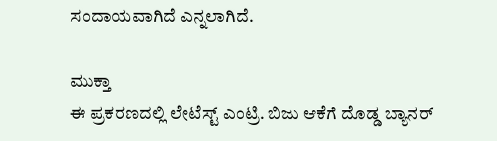ಸಂದಾಯವಾಗಿದೆ ಎನ್ನಲಾಗಿದೆ.

ಮುಕ್ತಾ
ಈ ಪ್ರಕರಣದಲ್ಲಿ ಲೇಟೆಸ್ಟ್ ಎಂಟ್ರಿ. ಬಿಜು ಆಕೆಗೆ ದೊಡ್ಡ ಬ್ಯಾನರ್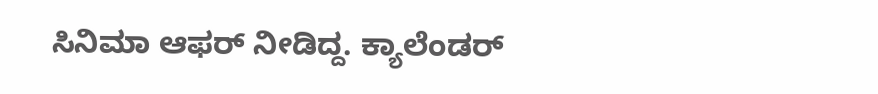ಸಿನಿಮಾ ಆಫರ್ ನೀಡಿದ್ದ. ಕ್ಯಾಲೆಂಡರ್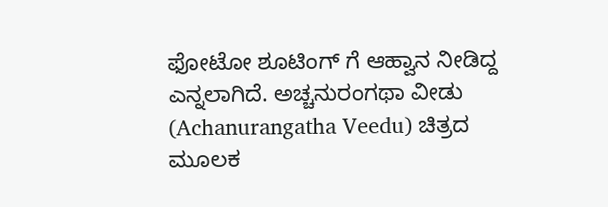ಫೋಟೋ ಶೂಟಿಂಗ್ ಗೆ ಆಹ್ವಾನ ನೀಡಿದ್ದ ಎನ್ನಲಾಗಿದೆ. ಅಚ್ಚನುರಂಗಥಾ ವೀಡು (Achanurangatha Veedu) ಚಿತ್ರದ ಮೂಲಕ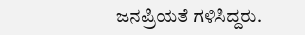ಜನಪ್ರಿಯತೆ ಗಳಿಸಿದ್ದರು.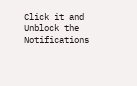Click it and Unblock the Notifications